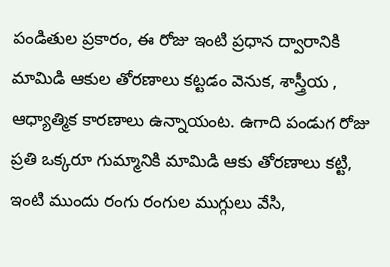పండితుల ప్రకారం, ఈ రోజు ఇంటి ప్రధాన ద్వారానికి మామిడి ఆకుల తోరణాలు కట్టడం వెనుక, శాస్త్రీయ , ఆధ్యాత్మిక కారణాలు ఉన్నాయంట. ఉగాది పండుగ రోజు ప్రతి ఒక్కరూ గుమ్మానికి మామిడి ఆకు తోరణాలు కట్టి, ఇంటి ముందు రంగు రంగుల ముగ్గులు వేసి,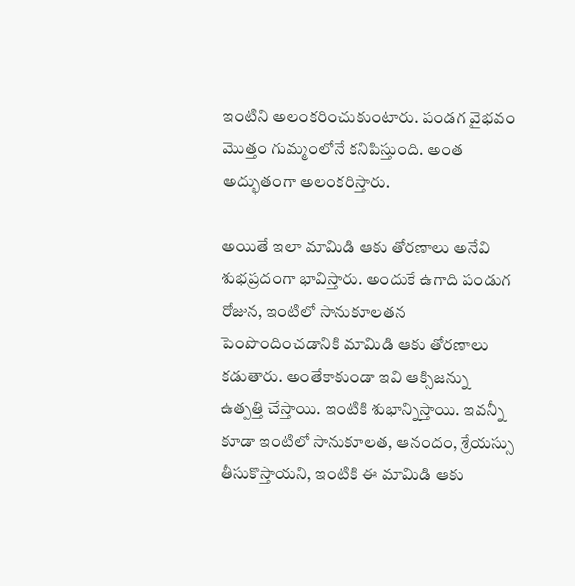ఇంటిని అలంకరించుకుంటారు. పండగ వైభవం మొత్తం గుమ్మంలోనే కనిపిస్తుంది. అంత అద్భుతంగా అలంకరిస్తారు.

అయితే ఇలా మామిడి ఆకు తోరణాలు అనేవి శుభప్రదంగా భావిస్తారు. అందుకే ఉగాది పండుగ రోజున, ఇంటిలో సానుకూలతన పెంపొందించడానికి మామిడి ఆకు తోరణాలు కడుతారు. అంతేకాకుండా ఇవి ఆక్సిజన్ను ఉత్పత్తి చేస్తాయి. ఇంటికి శుభాన్నిస్తాయి. ఇవన్నీ కూడా ఇంటిలో సానుకూలత, ఆనందం, శ్రేయస్సు తీసుకొస్తాయని, ఇంటికి ఈ మామిడి ఆకు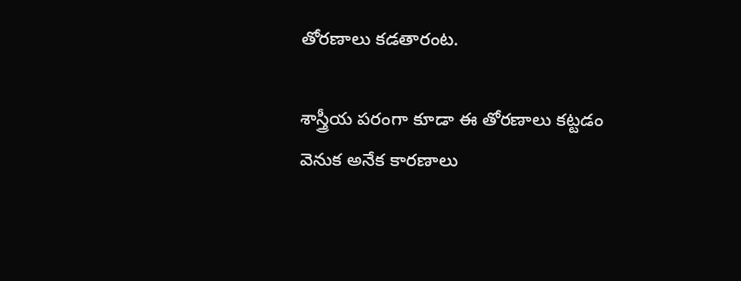తోరణాలు కడతారంట.

శాస్త్రీయ పరంగా కూడా ఈ తోరణాలు కట్టడం వెనుక అనేక కారణాలు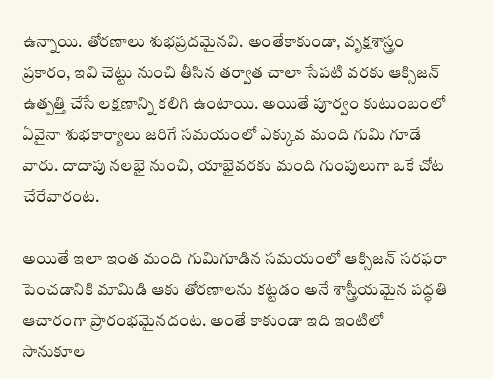ఉన్నాయి. తోరణాలు శుభప్రదమైనవి. అంతేకాకుండా, వృక్షశాస్త్రం ప్రకారం, ఇవి చెట్టు నుంచి తీసిన తర్వాత చాలా సేపటి వరకు ఆక్సిజన్ ఉత్పత్తి చేసే లక్షణాన్ని కలిగి ఉంటాయి. అయితే పూర్వం కుటుంబంలో ఏవైనా శుభకార్యాలు జరిగే సమయంలో ఎక్కువ మంది గుమి గూడే వారు. దాదాపు నలభై నుంచి, యాభైవరకు మంది గుంపులుగా ఒకే చోట చేరేవారంట.

అయితే ఇలా ఇంత మంది గుమిగూడిన సమయంలో ఆక్సిజన్ సరఫరా పెంచడానికి మామిడి ఆకు తోరణాలను కట్టడం అనే శాస్త్రీయమైన పద్ధతి ఆచారంగా ప్రారంభమైనదంట. అంతే కాకుండా ఇది ఇంటిలో సానుకూల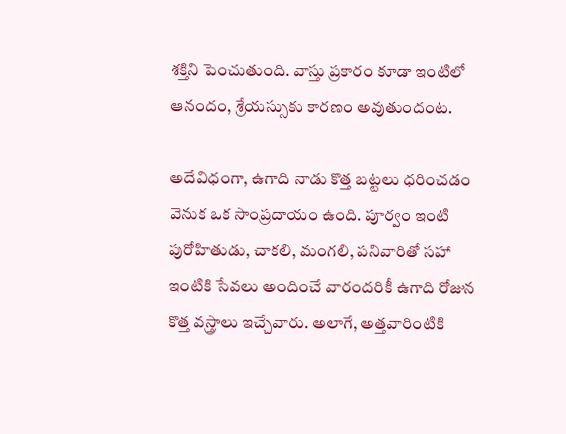శక్తిని పెంచుతుంది. వాస్తు ప్రకారం కూడా ఇంటిలో ఆనందం, శ్రేయస్సుకు కారణం అవుతుందంట.

అదేవిధంగా, ఉగాది నాడు కొత్త బట్టలు ధరించడం వెనుక ఒక సాంప్రదాయం ఉంది. పూర్వం ఇంటి పురోహితుడు, చాకలి, మంగలి, పనివారితో సహా ఇంటికి సేవలు అందించే వారందరికీ ఉగాది రోజున కొత్త వస్త్రాలు ఇచ్చేవారు. అలాగే, అత్తవారింటికి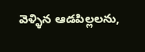వెళ్ళిన ఆడపిల్లలను,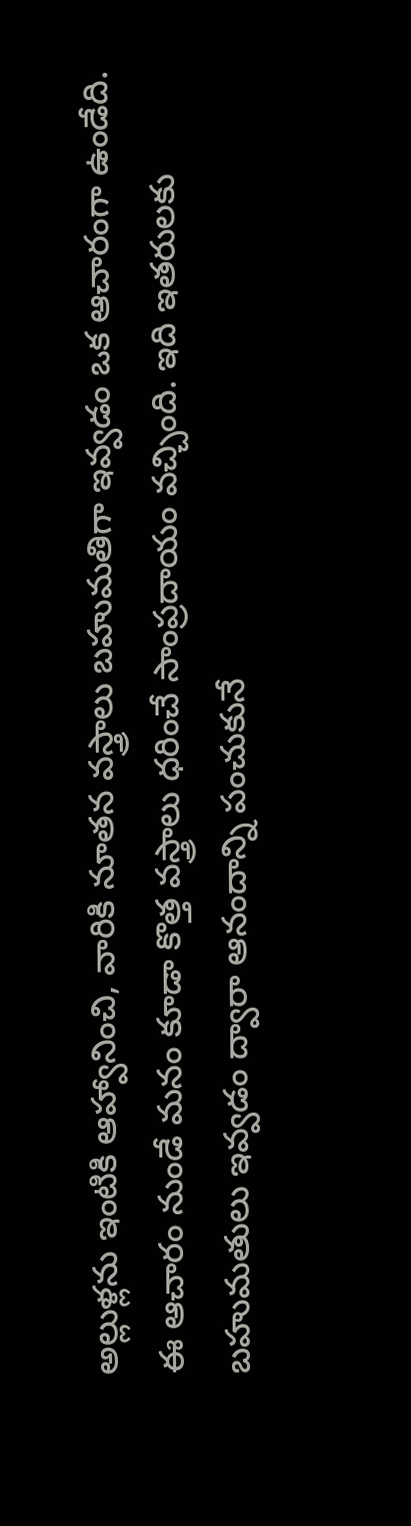అల్లుళ్లను ఇంటికి ఆహ్వానించి, వారికి నూతన వస్త్రాలు బహుమతిగా ఇవ్వడం ఒక ఆచారంగా ఉండేది. ఈ ఆచారం నుండే మనం కూడా కొత్త వస్త్రాలు ధరించే సాంప్రదాయం వచ్చింది. ఇది ఇతరులకు బహుమతులు ఇవ్వడం ద్వారా ఆనందాన్ని పంచుకునే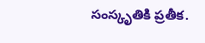సంస్కృతికి ప్రతీక.